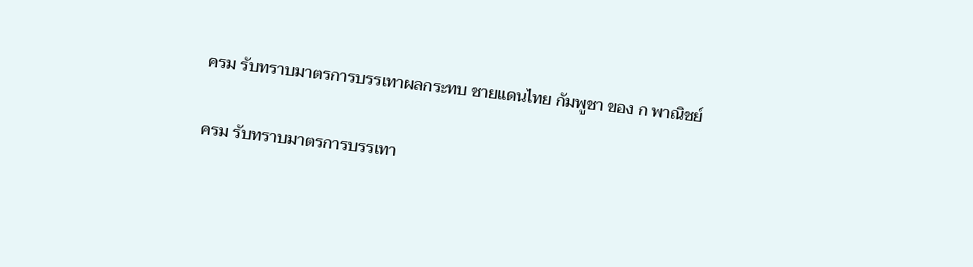ครม รับทราบมาตรการบรรเทาผลกระทบ ชายแดนไทย กัมพูชา ของ ก พาณิชย์

ครม รับทราบมาตรการบรรเทา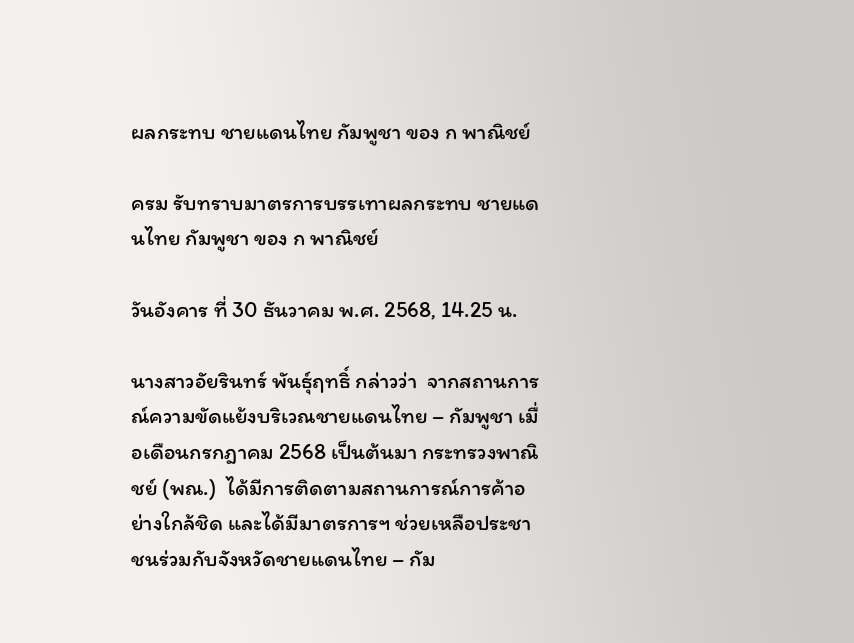ผลกระทบ ชายแดนไทย กัมพูชา ของ ก พาณิชย์

ครม รับทราบมาตรการบรรเทาผลกระทบ ชายแดนไทย กัมพูชา ของ ก พาณิชย์

วันอังคาร ที่ 30 ธันวาคม พ.ศ. 2568, 14.25 น.

นางสาวอัยรินทร์ พันธุ์ฤทธิ์ กล่าวว่า  จากสถานการณ์ความขัดแย้งบริเวณชายแดนไทย – กัมพูชา เมื่อเดือนกรกฎาคม 2568 เป็นต้นมา กระทรวงพาณิชย์ (พณ.)  ได้มีการติดตามสถานการณ์การค้าอย่างใกล้ชิด และได้มีมาตรการฯ ช่วยเหลือประชาชนร่วมกับจังหวัดชายแดนไทย – กัม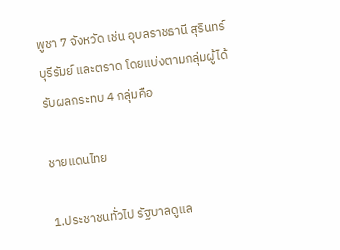พูชา 7 จังหวัด เช่น อุบลราชธานี สุรินทร์ บุรีรัมย์ และตราด โดยแบ่งตามกลุ่มผู้ได้รับผลกระทบ 4 กลุ่มคือ

ชายแดนไทย

1.ประชาชนทั่วไป รัฐบาลดูแล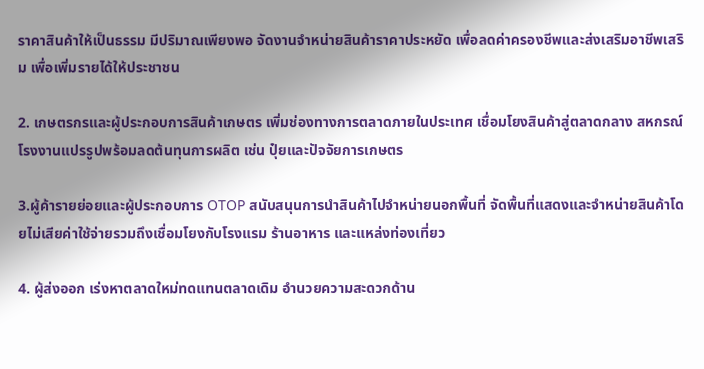ราคาสินค้าให้เป็นธรรม มีปริมาณเพียงพอ จัดงานจำหน่ายสินค้าราคาประหยัด เพื่อลดค่าครองชีพและส่งเสริมอาชีพเสริม เพื่อเพิ่มรายได้ให้ประชาชน

2. เกษตรกรและผู้ประกอบการสินค้าเกษตร เพิ่มช่องทางการตลาดภายในประเทศ เชื่อมโยงสินค้าสู่ตลาดกลาง สหกรณ์ โรงงานแปรรูปพร้อมลดต้นทุนการผลิต เช่น ปุ๋ยและปัจจัยการเกษตร

3.ผู้ค้ารายย่อยและผู้ประกอบการ OTOP สนับสนุนการนำสินค้าไปจำหน่ายนอกพื้นที่ จัดพื้นที่แสดงและจำหน่ายสินค้าโดยไม่เสียค่าใช้จ่ายรวมถึงเชื่อมโยงกับโรงแรม ร้านอาหาร และแหล่งท่องเที่ยว

4. ผู้ส่งออก เร่งหาตลาดใหม่ทดแทนตลาดเดิม อำนวยความสะดวกด้าน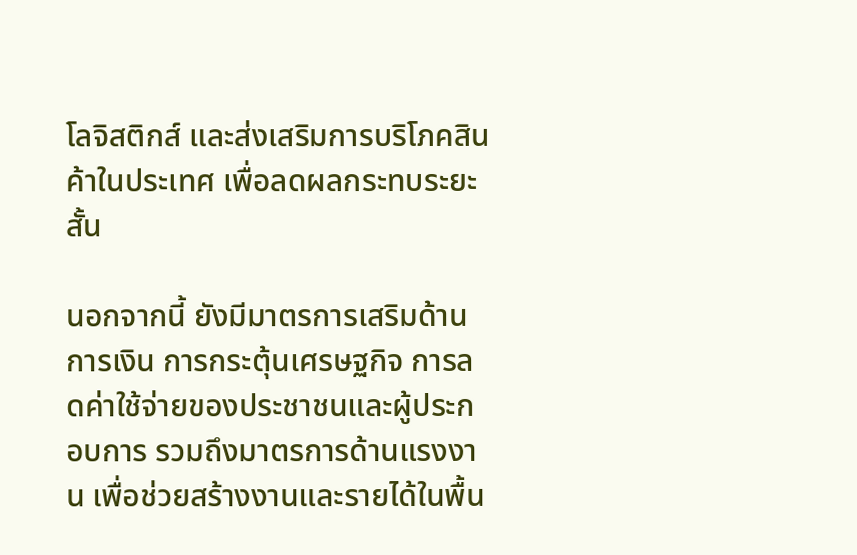โลจิสติกส์ และส่งเสริมการบริโภคสินค้าในประเทศ เพื่อลดผลกระทบระยะสั้น

นอกจากนี้ ยังมีมาตรการเสริมด้านการเงิน การกระตุ้นเศรษฐกิจ การลดค่าใช้จ่ายของประชาชนและผู้ประกอบการ รวมถึงมาตรการด้านแรงงาน เพื่อช่วยสร้างงานและรายได้ในพื้น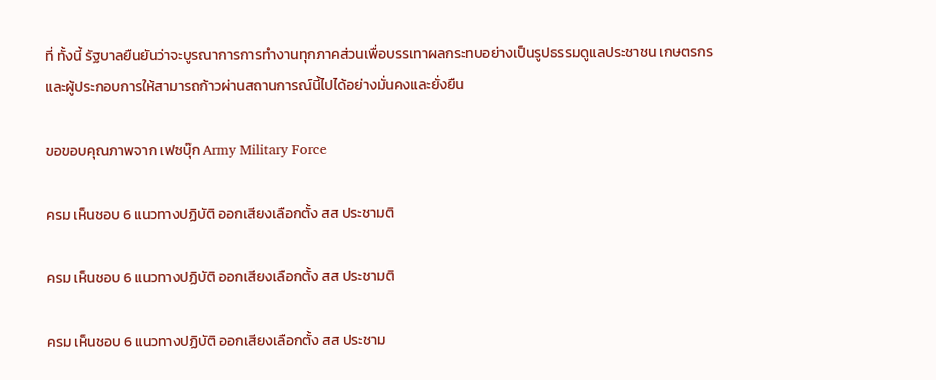ที่ ทั้งนี้ รัฐบาลยืนยันว่าจะบูรณาการการทำงานทุกภาคส่วนเพื่อบรรเทาผลกระทบอย่างเป็นรูปธรรมดูแลประชาชน เกษตรกร และผู้ประกอบการให้สามารถก้าวผ่านสถานการณ์นี้ไปได้อย่างมั่นคงและยั่งยืน

ขอขอบคุณภาพจาก เฟซบุ๊ก Army Military Force

ครม เห็นชอบ 6 แนวทางปฏิบัติ ออกเสียงเลือกตั้ง สส ประชามติ

ครม เห็นชอบ 6 แนวทางปฏิบัติ ออกเสียงเลือกตั้ง สส ประชามติ

ครม เห็นชอบ 6 แนวทางปฏิบัติ ออกเสียงเลือกตั้ง สส ประชาม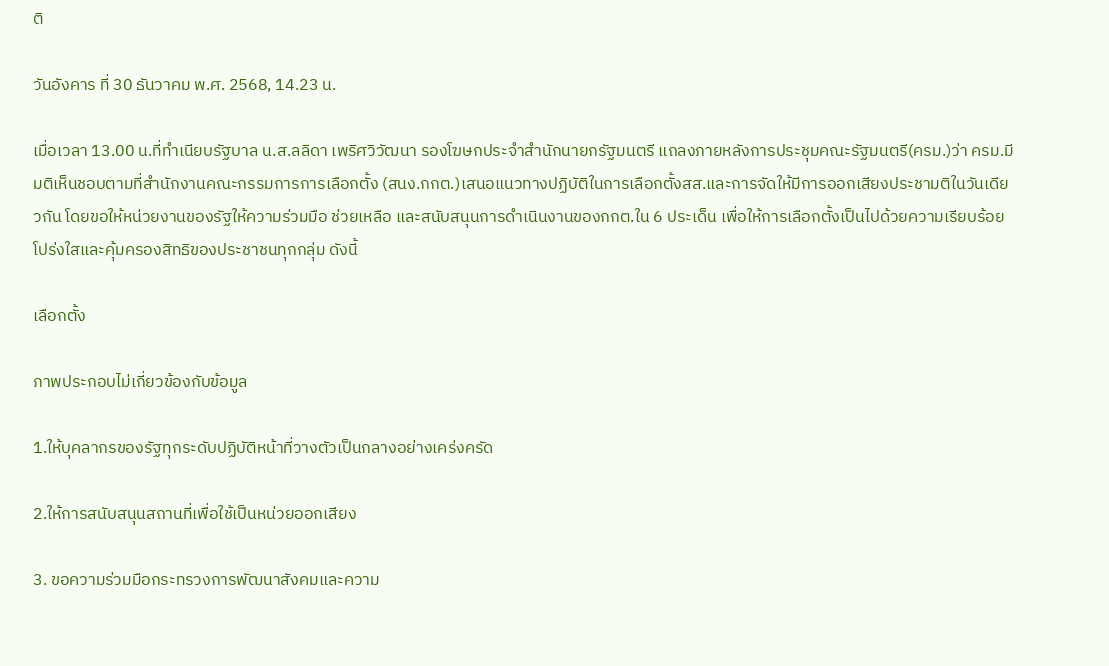ติ

วันอังคาร ที่ 30 ธันวาคม พ.ศ. 2568, 14.23 น.

เมื่อเวลา 13.00 น.ที่ทำเนียบรัฐบาล น.ส.ลลิดา เพริศวิวัฒนา รองโฆษกประจำสำนักนายกรัฐมนตรี แถลงภายหลังการประชุมคณะรัฐมนตรี(ครม.)ว่า ครม.มีมติเห็นชอบตามที่สำนักงานคณะกรรมการการเลือกตั้ง (สนง.กกต.)เสนอแนวทางปฏิบัติในการเลือกตั้งสส.และการจัดให้มีการออกเสียงประชามติในวันเดียวกัน โดยขอให้หน่วยงานของรัฐให้ความร่วมมือ ช่วยเหลือ และสนับสนุนการดำเนินงานของกกต.ใน 6 ประเด็น เพื่อให้การเลือกตั้งเป็นไปด้วยความเรียบร้อย โปร่งใสและคุ้มครองสิทธิของประชาชนทุกกลุ่ม ดังนี้

เลือกตั้ง

ภาพประกอบไม่เกี่ยวข้องกับข้อมูล

1.ให้บุคลากรของรัฐทุกระดับปฏิบัติหน้าที่วางตัวเป็นกลางอย่างเคร่งครัด

2.ให้การสนับสนุนสถานที่เพื่อใช้เป็นหน่วยออกเสียง

3. ขอความร่วมมือกระทรวงการพัฒนาสังคมและความ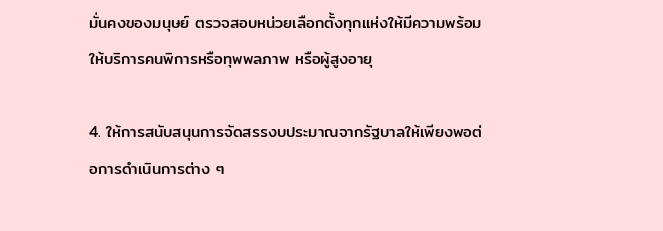มั่นคงของมนุษย์ ตรวจสอบหน่วยเลือกตั้งทุกแห่งให้มีความพร้อมให้บริการคนพิการหรือทุพพลภาพ หรือผู้สูงอายุ

4. ให้การสนับสนุนการจัดสรรงบประมาณจากรัฐบาลให้เพียงพอต่อการดำเนินการต่าง ๆ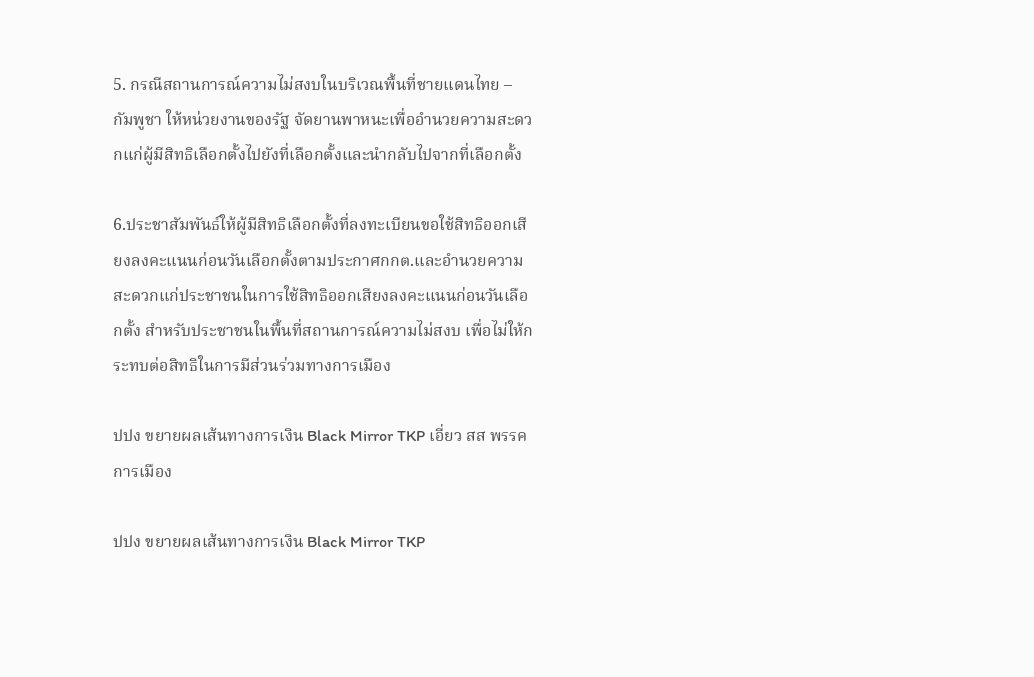5. กรณีสถานการณ์ความไม่สงบในบริเวณพื้นที่ชายแดนไทย – กัมพูชา ให้หน่วยงานของรัฐ จัดยานพาหนะเพื่ออำนวยความสะดวกแก่ผู้มีสิทธิเลือกตั้งไปยังที่เลือกตั้งและนำกลับไปจากที่เลือกตั้ง

6.ประชาสัมพันธ์ให้ผู้มีสิทธิเลือกตั้งที่ลงทะเบียนขอใช้สิทธิออกเสียงลงคะแนนก่อนวันเลือกตั้งตามประกาศกกต.และอำนวยความสะดวกแก่ประชาชนในการใช้สิทธิออกเสียงลงคะแนนก่อนวันเลือกตั้ง สำหรับประชาชนในพื้นที่สถานการณ์ความไม่สงบ เพื่อไม่ให้กระทบต่อสิทธิในการมีส่วนร่วมทางการเมือง

ปปง ขยายผลเส้นทางการเงิน Black Mirror TKP เอี่ยว สส พรรคการเมือง

ปปง ขยายผลเส้นทางการเงิน Black Mirror TKP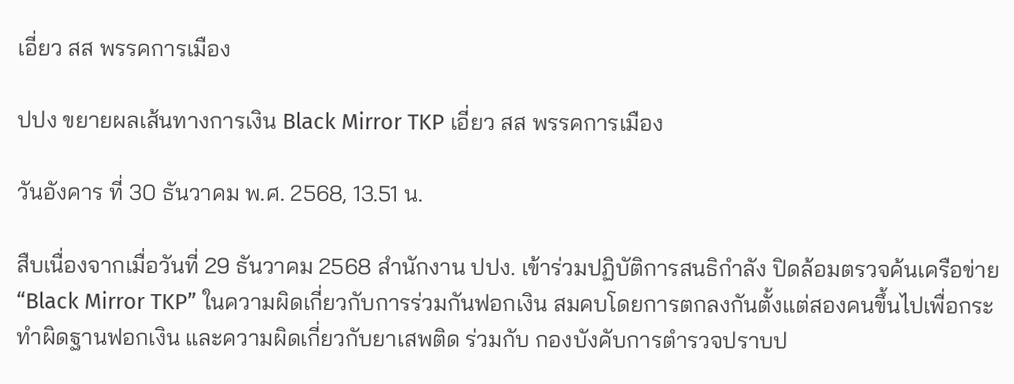เอี่ยว สส พรรคการเมือง

ปปง ขยายผลเส้นทางการเงิน Black Mirror TKP เอี่ยว สส พรรคการเมือง

วันอังคาร ที่ 30 ธันวาคม พ.ศ. 2568, 13.51 น.

สืบเนื่องจากเมื่อวันที่ 29 ธันวาคม 2568 สำนักงาน ปปง. เข้าร่วมปฏิบัติการสนธิกำลัง ปิดล้อมตรวจค้นเครือข่าย “Black Mirror TKP” ในความผิดเกี่ยวกับการร่วมกันฟอกเงิน สมคบโดยการตกลงกันตั้งแต่สองคนขึ้นไปเพื่อกระทำผิดฐานฟอกเงิน และความผิดเกี่ยวกับยาเสพติด ร่วมกับ กองบังคับการตำรวจปราบป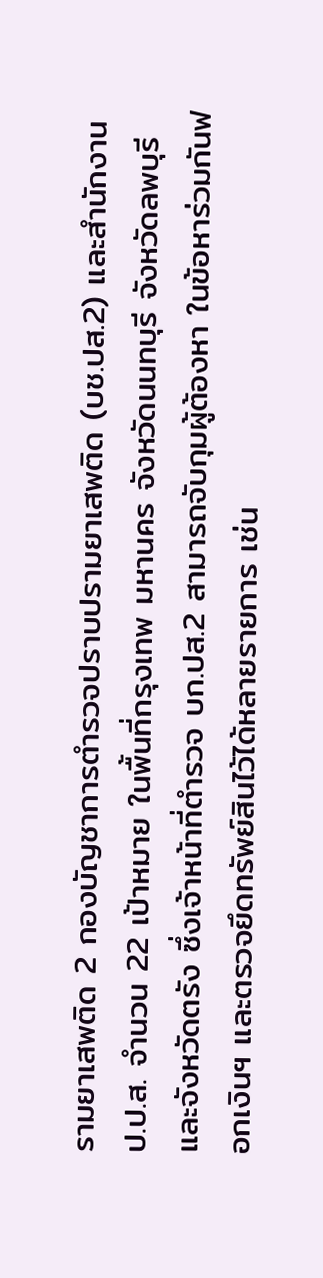รามยาเสพติด 2 กองบัญชาการตำรวจปราบปรามยาเสพติด (บช.ปส.2) และสำนักงาน ป.ป.ส. จำนวน 22 เป้าหมาย ในพื้นที่กรุงเทพ มหานคร จังหวัดนนทบุรี จังหวัดลพบุรี และจังหวัดตรัง ซึ่งเจ้าหน้าที่ตำรวจ บก.ปส.2 สามารถจับกุมผู้ต้องหา ในข้อหาร่วมกันฟอกเงินฯ และตรวจยึดทรัพย์สินไว้ได้หลายรายการ เช่น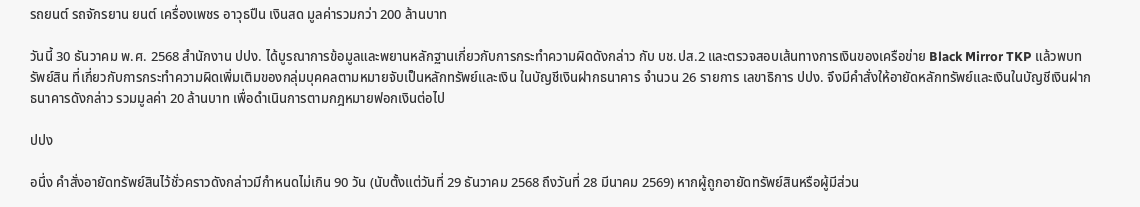รถยนต์ รถจักรยาน ยนต์ เครื่องเพชร อาวุธปืน เงินสด มูลค่ารวมกว่า 200 ล้านบาท

วันนี้ 30 ธันวาคม พ.ศ. 2568 สำนักงาน ปปง. ได้บูรณาการข้อมูลและพยานหลักฐานเกี่ยวกับการกระทำความผิดดังกล่าว กับ บช.ปส.2 และตรวจสอบเส้นทางการเงินของเครือข่าย Black Mirror TKP แล้วพบทรัพย์สิน ที่เกี่ยวกับการกระทำความผิดเพิ่มเติมของกลุ่มบุคคลตามหมายจับเป็นหลักทรัพย์และเงิน ในบัญชีเงินฝากธนาคาร จำนวน 26 รายการ เลขาธิการ ปปง. จึงมีคำสั่งให้อายัดหลักทรัพย์และเงินในบัญชีเงินฝากธนาคารดังกล่าว รวมมูลค่า 20 ล้านบาท เพื่อดำเนินการตามกฎหมายฟอกเงินต่อไป

ปปง

อนึ่ง คำสั่งอายัดทรัพย์สินไว้ชั่วคราวดังกล่าวมีกำหนดไม่เกิน 90 วัน (นับตั้งแต่วันที่ 29 ธันวาคม 2568 ถึงวันที่ 28 มีนาคม 2569) หากผู้ถูกอายัดทรัพย์สินหรือผู้มีส่วน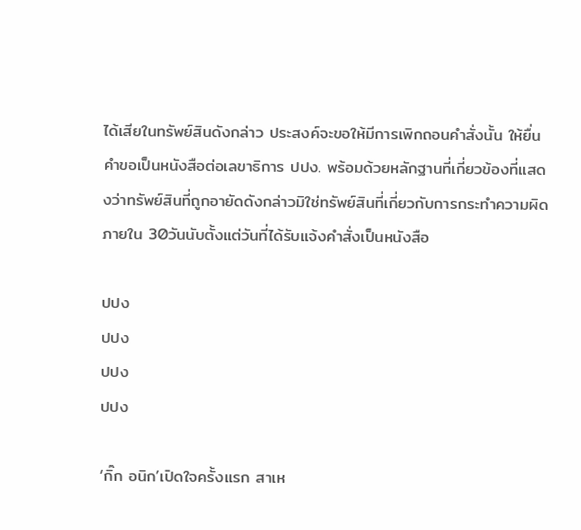ได้เสียในทรัพย์สินดังกล่าว ประสงค์จะขอให้มีการเพิกถอนคำสั่งนั้น ให้ยื่นคำขอเป็นหนังสือต่อเลขาธิการ ปปง. พร้อมด้วยหลักฐานที่เกี่ยวข้องที่แสดงว่าทรัพย์สินที่ถูกอายัดดังกล่าวมิใช่ทรัพย์สินที่เกี่ยวกับการกระทำความผิดภายใน 30วันนับตั้งแต่วันที่ได้รับแจ้งคำสั่งเป็นหนังสือ

ปปง
ปปง
ปปง
ปปง

‘กิ๊ก อนิก’เปิดใจครั้งแรก สาเห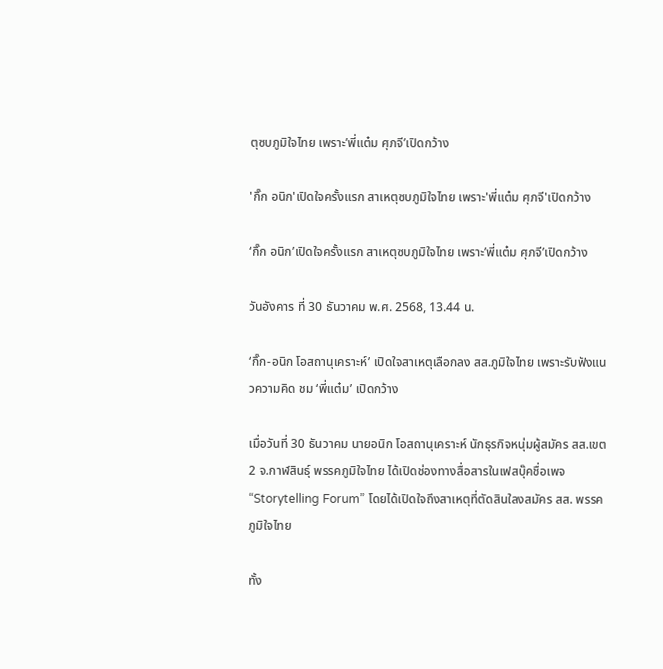ตุซบภูมิใจไทย เพราะ’พี่แต๋ม ศุภจี’เปิดกว้าง

'กิ๊ก อนิก'เปิดใจครั้งแรก สาเหตุซบภูมิใจไทย เพราะ'พี่แต๋ม ศุภจี'เปิดกว้าง

‘กิ๊ก อนิก’เปิดใจครั้งแรก สาเหตุซบภูมิใจไทย เพราะ’พี่แต๋ม ศุภจี’เปิดกว้าง

วันอังคาร ที่ 30 ธันวาคม พ.ศ. 2568, 13.44 น.

‘กิ๊ก-อนิก โอสถานุเคราะห์’ เปิดใจสาเหตุเลือกลง สส.ภูมิใจไทย เพราะรับฟังแนวความคิด ชม ‘พี่แต๋ม’ เปิดกว้าง

เมื่อวันที่ 30 ธันวาคม นายอนิก โอสถานุเคราะห์ นักธุรกิจหนุ่มผู้สมัคร สส.เขต 2 จ.กาฬสินธุ์ พรรคภูมิใจไทย ได้เปิดช่องทางสื่อสารในเฟสบุ๊คชื่อเพจ “Storytelling Forum” โดยได้เปิดใจถึงสาเหตุที่ตัดสินใลงสมัคร สส. พรรคภูมิใจไทย

ทั้ง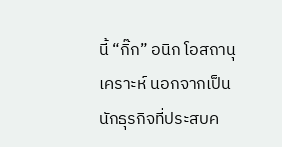นี้ “กิ๊ก” อนิก โอสถานุเคราะห์ นอกจากเป็นนักธุรกิจที่ประสบค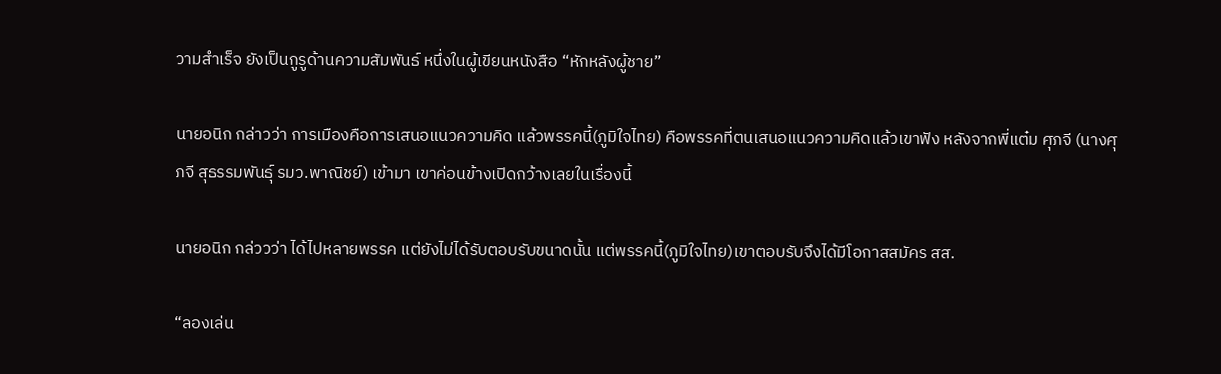วามสำเร็จ ยังเป็นกูรูด้านความสัมพันธ์ หนึ่งในผู้เขียนหนังสือ “หักหลังผู้ชาย”

นายอนิก กล่าวว่า การเมืองคือการเสนอแนวความคิด แล้วพรรคนี้(ภูมิใจไทย) คือพรรคที่ตนเสนอแนวความคิดแล้วเขาฟัง หลังจากพี่แต๋ม ศุภจี (นางศุภจี สุธรรมพันธุ์ รมว.พาณิชย์) เข้ามา เขาค่อนข้างเปิดกว้างเลยในเรื่องนี้

นายอนิก กล่ววว่า ได้ไปหลายพรรค แต่ยังไม่ได้รับตอบรับขนาดนั้น แต่พรรคนี้(ภูมิใจไทย)เขาตอบรับจึงได้มีโอกาสสมัคร สส.

“ลองเล่น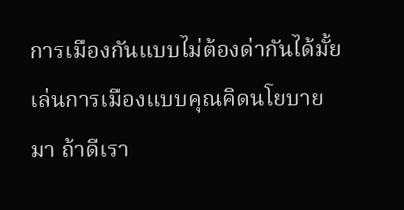การเมืองกันแบบไม่ต้องด่ากันได้มั้ย เล่นการเมืองแบบคุณคิดนโยบายมา ถ้าดีเรา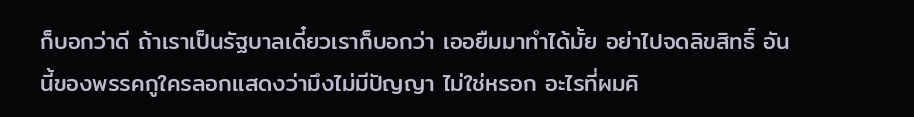ก็บอกว่าดี ถ้าเราเป็นรัฐบาลเดี๋ยวเราก็บอกว่า เออยืมมาทำได้มั้ย อย่าไปจดลิขสิทธิ์ อันนี้ของพรรคกูใครลอกแสดงว่ามึงไม่มีปัญญา ไม่ใช่หรอก อะไรที่ผมคิ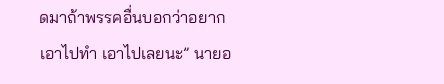ดมาถ้าพรรคอื่นบอกว่าอยากเอาไปทำ เอาไปเลยนะ” นายอ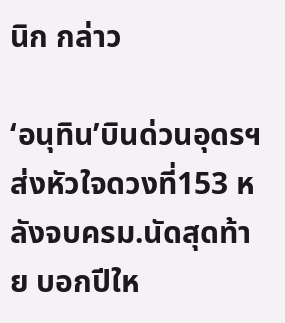นิก กล่าว

‘อนุทิน’บินด่วนอุดรฯ ส่งหัวใจดวงที่153 หลังจบครม.นัดสุดท้าย บอกปีให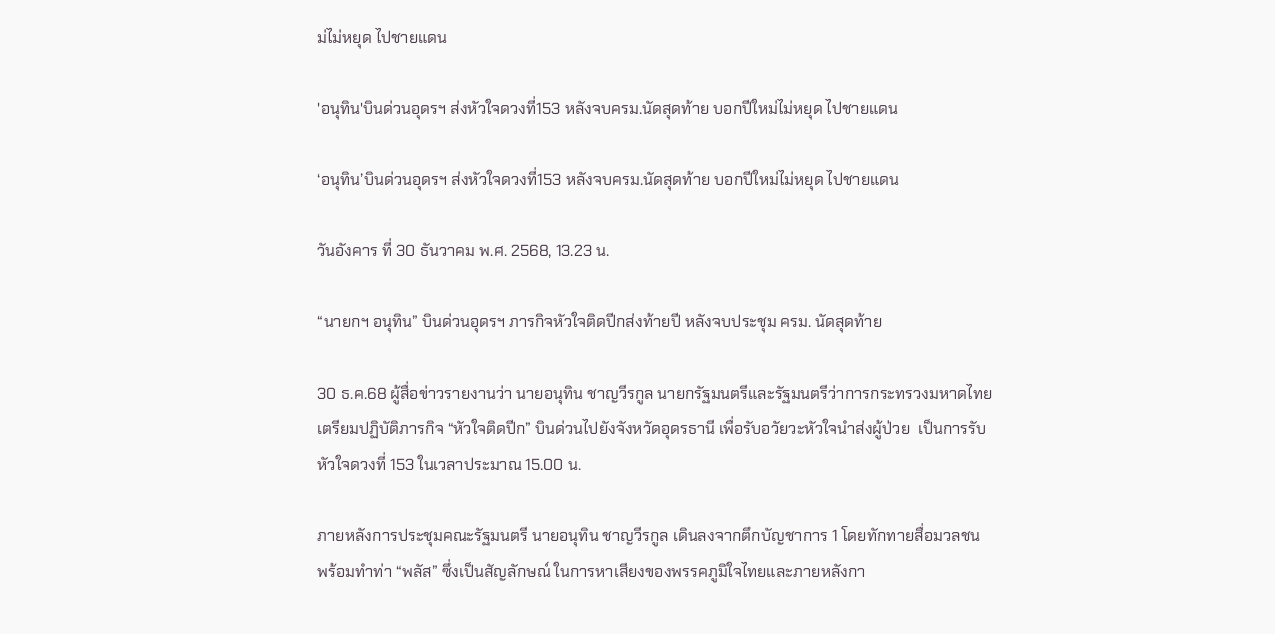ม่ไม่หยุด ไปชายแดน

'อนุทิน'บินด่วนอุดรฯ ส่งหัวใจดวงที่153 หลังจบครม.นัดสุดท้าย บอกปีใหม่ไม่หยุด ไปชายแดน

‘อนุทิน’บินด่วนอุดรฯ ส่งหัวใจดวงที่153 หลังจบครม.นัดสุดท้าย บอกปีใหม่ไม่หยุด ไปชายแดน

วันอังคาร ที่ 30 ธันวาคม พ.ศ. 2568, 13.23 น.

“นายกฯ อนุทิน” บินด่วนอุดรฯ ภารกิจหัวใจติดปีกส่งท้ายปี หลังจบประชุม ครม. นัดสุดท้าย

30 ธ.ค.68 ผู้สื่อข่าวรายงานว่า นายอนุทิน ชาญวีรกูล นายกรัฐมนตรีและรัฐมนตรีว่าการกระทรวงมหาดไทย เตรียมปฏิบัติภารกิจ “หัวใจติดปีก” บินด่วนไปยังจังหวัดอุดรธานี เพื่อรับอวัยวะหัวใจนำส่งผู้ป่วย  เป็นการรับหัวใจดวงที่ 153 ในเวลาประมาณ 15.00 น.

ภายหลังการประชุมคณะรัฐมนตรี นายอนุทิน ชาญวีรกูล เดินลงจากตึกบัญชาการ 1 โดยทักทายสื่อมวลชน พร้อมทำท่า “พลัส” ซึ่งเป็นสัญลักษณ์ ในการหาเสียงของพรรคภูมิใจไทยและภายหลังกา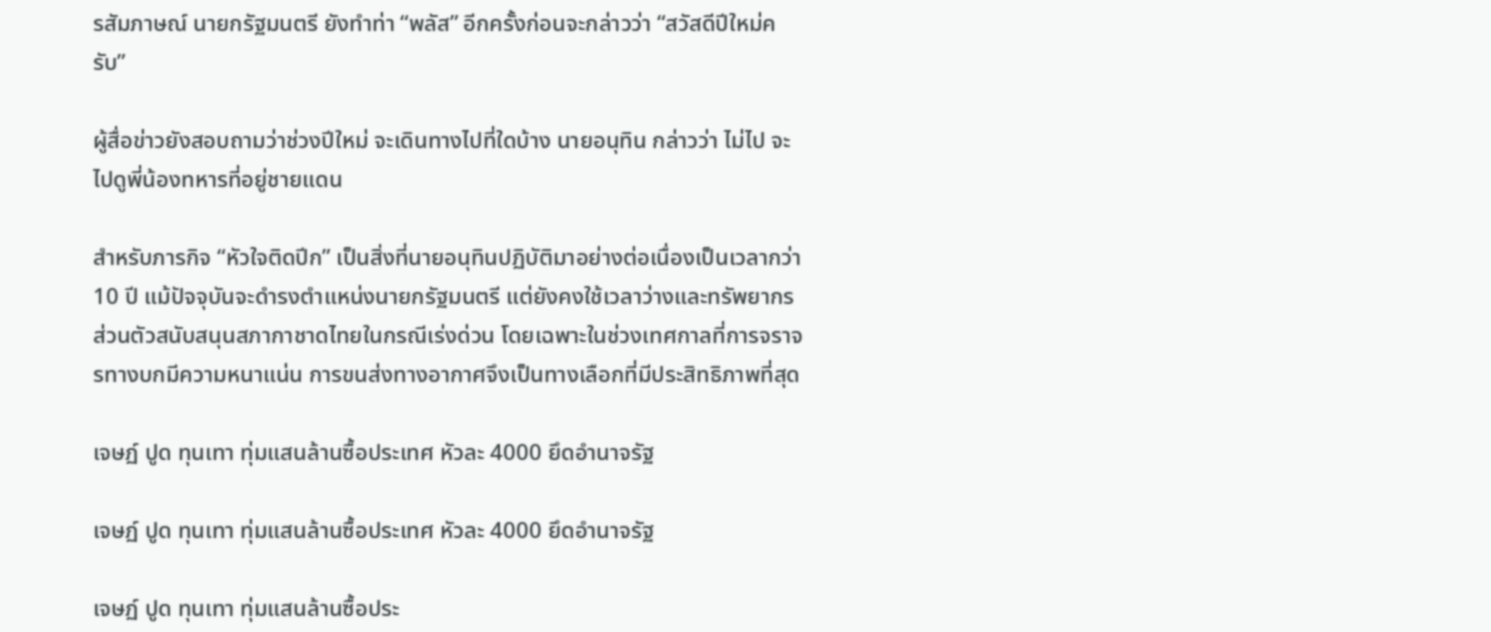รสัมภาษณ์ นายกรัฐมนตรี ยังทำท่า “พลัส” อีกครั้งก่อนจะกล่าวว่า “สวัสดีปีใหม่ครับ”

ผู้สื่อข่าวยังสอบถามว่าช่วงปีใหม่ จะเดินทางไปที่ใดบ้าง นายอนุทิน กล่าวว่า ไม่ไป จะไปดูพี่น้องทหารที่อยู่ชายแดน

สำหรับภารกิจ “หัวใจติดปีก” เป็นสิ่งที่นายอนุทินปฏิบัติมาอย่างต่อเนื่องเป็นเวลากว่า 10 ปี แม้ปัจจุบันจะดำรงตำแหน่งนายกรัฐมนตรี แต่ยังคงใช้เวลาว่างและทรัพยากรส่วนตัวสนับสนุนสภากาชาดไทยในกรณีเร่งด่วน โดยเฉพาะในช่วงเทศกาลที่การจราจรทางบกมีความหนาแน่น การขนส่งทางอากาศจึงเป็นทางเลือกที่มีประสิทธิภาพที่สุด

เจษฏ์ ปูด ทุนเทา ทุ่มแสนล้านซื้อประเทศ หัวละ 4000 ยึดอำนาจรัฐ

เจษฏ์ ปูด ทุนเทา ทุ่มแสนล้านซื้อประเทศ หัวละ 4000 ยึดอำนาจรัฐ

เจษฏ์ ปูด ทุนเทา ทุ่มแสนล้านซื้อประ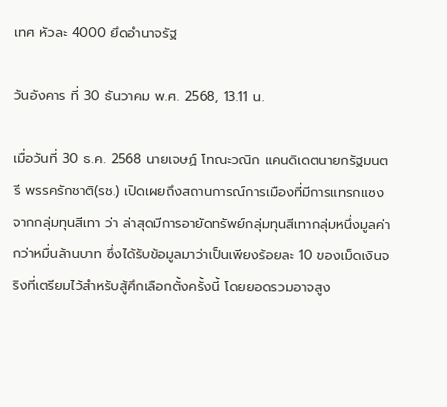เทศ หัวละ 4000 ยึดอำนาจรัฐ

วันอังคาร ที่ 30 ธันวาคม พ.ศ. 2568, 13.11 น.

เมื่อวันที่ 30 ธ.ค. 2568 นายเจษฏ์ โทณะวณิก แคนดิเดตนายกรัฐมนตรี พรรครักชาติ(รช.) เปิดเผยถึงสถานการณ์การเมืองที่มีการแทรกแซงจากกลุ่มทุนสีเทา ว่า ล่าสุดมีการอายัดทรัพย์กลุ่มทุนสีเทากลุ่มหนึ่งมูลค่ากว่าหมื่นล้านบาท ซึ่งได้รับข้อมูลมาว่าเป็นเพียงร้อยละ 10 ของเม็ดเงินจริงที่เตรียมไว้สำหรับสู้ศึกเลือกตั้งครั้งนี้ โดยยอดรวมอาจสูง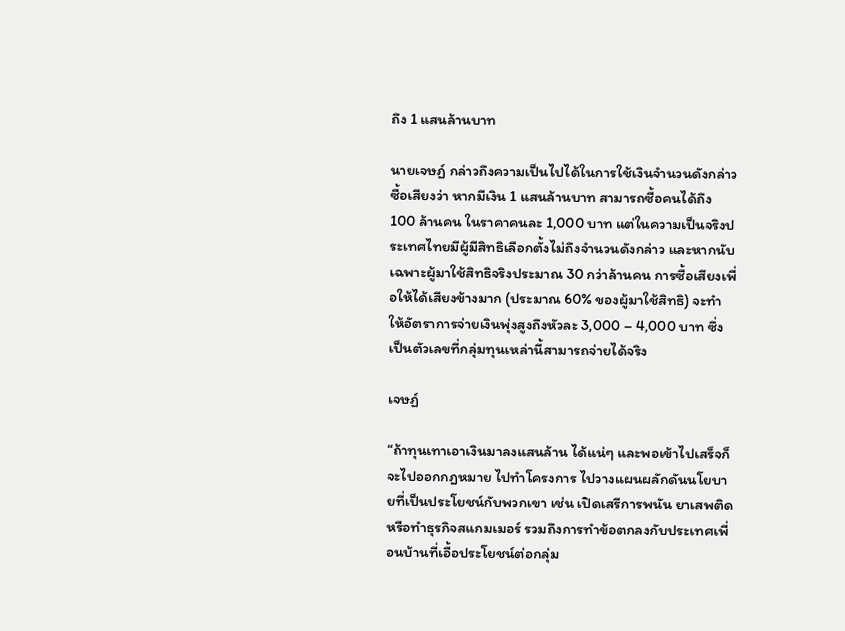ถึง 1 แสนล้านบาท

นายเจษฏ์ กล่าวถึงความเป็นไปได้ในการใช้เงินจำนวนดังกล่าวซื้อเสียงว่า หากมีเงิน 1 แสนล้านบาท สามารถซื้อคนได้ถึง 100 ล้านคน ในราคาคนละ 1,000 บาท แต่ในความเป็นจริงประเทศไทยมีผู้มีสิทธิเลือกตั้งไม่ถึงจำนวนดังกล่าว และหากนับเฉพาะผู้มาใช้สิทธิจริงประมาณ 30 กว่าล้านคน การซื้อเสียงเพื่อให้ได้เสียงข้างมาก (ประมาณ 60% ของผู้มาใช้สิทธิ) จะทำให้อัตราการจ่ายเงินพุ่งสูงถึงหัวละ 3,000 – 4,000 บาท ซึ่งเป็นตัวเลขที่กลุ่มทุนเหล่านี้สามารถจ่ายได้จริง

เจษฏ์

“ถ้าทุนเทาเอาเงินมาลงแสนล้าน ได้แน่ๆ และพอเข้าไปเสร็จก็จะไปออกกฎหมาย ไปทำโครงการ ไปวางแผนผลักดันนโยบายที่เป็นประโยชน์กับพวกเขา เช่น เปิดเสรีการพนัน ยาเสพติด หรือทำธุรกิจสแกมเมอร์ รวมถึงการทำข้อตกลงกับประเทศเพื่อนบ้านที่เอื้อประโยชน์ต่อกลุ่ม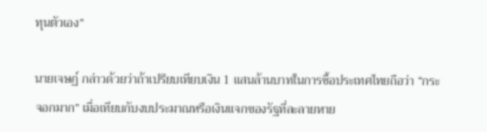ทุนตัวเอง”

นายเจษฏ์ กล่าวด้วยว่าถ้าเปรียบเทียบเงิน 1 แสนล้านบาทในการซื้อประเทศไทยถือว่า “กระจอกมาก” เมื่อเทียบกับงบประมาณหรือเงินแจกของรัฐที่ละลายหาย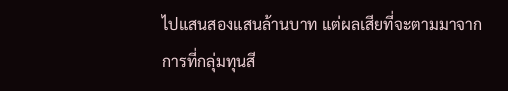ไปแสนสองแสนล้านบาท แต่ผลเสียที่จะตามมาจากการที่กลุ่มทุนสี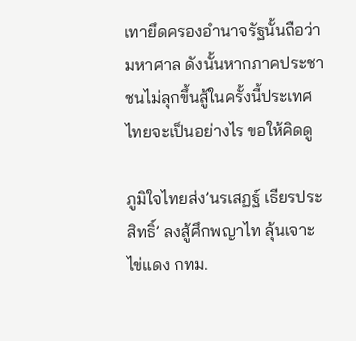เทายึดครองอำนาจรัฐนั้นถือว่ามหาศาล ดังนั้นหากภาคประชาชนไม่ลุกขึ้นสู้ในครั้งนี้ประเทศไทยจะเป็นอย่างไร ขอให้คิดดู

ภูมิใจไทยส่ง’นรเสฏฐ์ เธียรประสิทธิ์’ ลงสู้ศึกพญาไท ลุ้นเจาะไข่แดง กทม.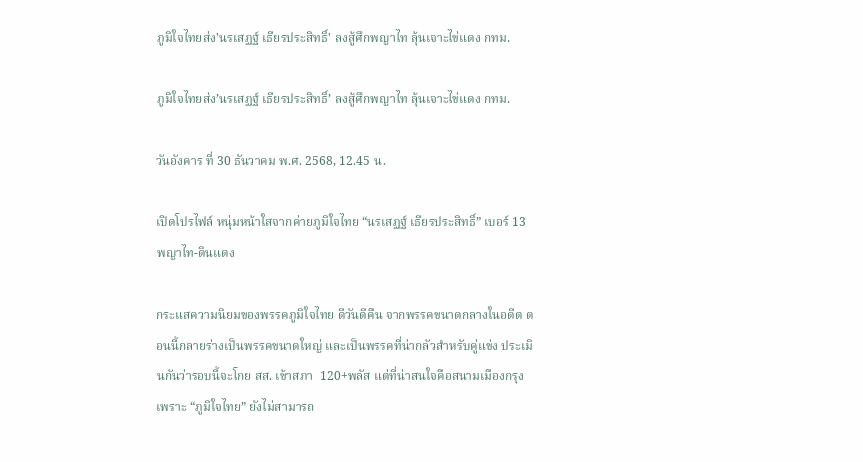ภูมิใจไทยส่ง'นรเสฏฐ์ เธียรประสิทธิ์' ลงสู้ศึกพญาไท ลุ้นเจาะไข่แดง กทม.

ภูมิใจไทยส่ง’นรเสฏฐ์ เธียรประสิทธิ์’ ลงสู้ศึกพญาไท ลุ้นเจาะไข่แดง กทม.

วันอังคาร ที่ 30 ธันวาคม พ.ศ. 2568, 12.45 น.

เปิดโปรไฟล์ หนุ่มหน้าใสจากค่ายภูมิใจไทย “นรเสฏฐ์ เธียรประสิทธิ์” เบอร์ 13 พญาไท-ดินแดง

กระแสความนิยมของพรรคภูมิใจไทย ดีวันดีคืน จากพรรคขนาดกลางในอดีต ตอนนี้กลายร่างเป็นพรรคขนาดใหญ่ และเป็นพรรคที่น่ากลัวสำหรับคู่แข่ง ประเมินกันว่ารอบนี้จะโกย สส. เข้าสภา  120+พลัส แต่ที่น่าสนใจคือสนามเมืองกรุง เพราะ “ภูมิใจไทย” ยังไม่สามารถ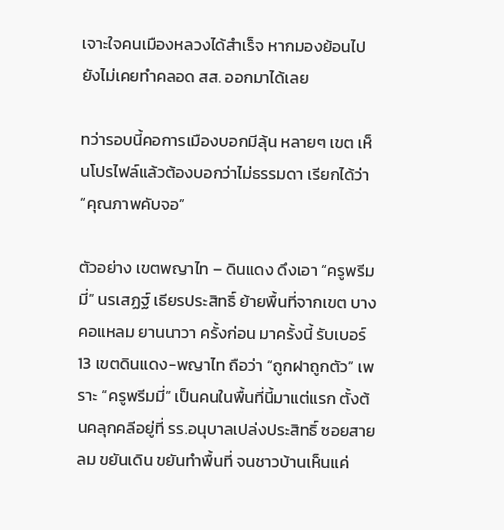เจาะใจคนเมืองหลวงได้สำเร็จ หากมองย้อนไปยังไม่เคยทำคลอด สส. ออกมาได้เลย

ทว่ารอบนี้คอการเมืองบอกมีลุ้น หลายๆ เขต เห็นโปรไฟล์แล้วต้องบอกว่าไม่ธรรมดา เรียกได้ว่า “คุณภาพคับจอ”

ตัวอย่าง เขตพญาไท – ดินแดง ดึงเอา “ครูพรีมมี่” นรเสฏฐ์ เธียรประสิทธิ์ ย้ายพื้นที่จากเขต บางคอแหลม ยานนาวา ครั้งก่อน มาครั้งนี้ รับเบอร์ 13 เขตดินแดง-พญาไท ถือว่า “ถูกฝาถูกตัว” เพราะ “ครูพรีมมี่” เป็นคนในพื้นที่นี้มาแต่แรก ตั้งต้นคลุกคลีอยู่ที่ รร.อนุบาลเปล่งประสิทธิ์ ซอยสายลม ขยันเดิน ขยันทำพื้นที่ จนชาวบ้านเห็นแค่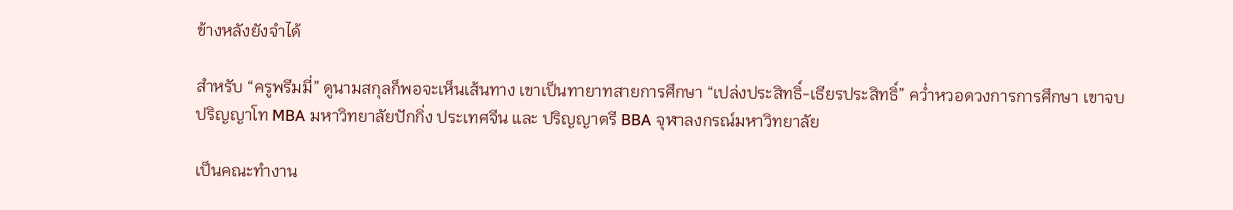ข้างหลังยังจำได้

สำหรับ “ครูพรีมมี่” ดูนามสกุลก็พอจะเห็นเส้นทาง เขาเป็นทายาทสายการศึกษา “เปล่งประสิทธิ์-เธียรประสิทธิ์” คว่ำหวอดวงการการศึกษา เขาจบปริญญาโท MBA มหาวิทยาลัยปักกิ่ง ประเทศจีน และ ปริญญาตรี BBA จุฬาลงกรณ์มหาวิทยาลัย

เป็นคณะทำงาน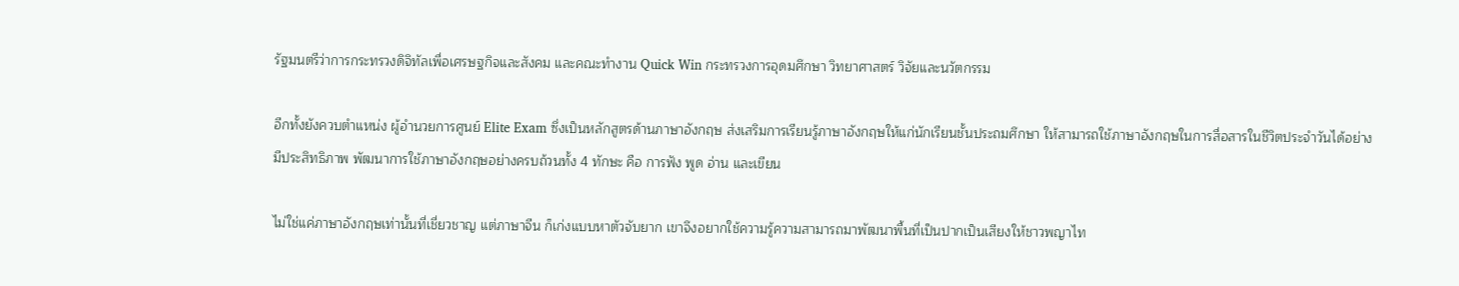รัฐมนตรีว่าการกระทรวงดิจิทัลเพื่อเศรษฐกิจและสังคม และคณะทำงาน Quick Win กระทรวงการอุดมศึกษา วิทยาศาสตร์ วิจัยและนวัตกรรม

อีกทั้งยังควบตำแหน่ง ผู้อำนวยการศูนย์ Elite Exam ซึ่งเป็นหลักสูตรด้านภาษาอังกฤษ ส่งเสริมการเรียนรู้ภาษาอังกฤษให้แก่นักเรียนชั้นประถมศึกษา ให้สามารถใช้ภาษาอังกฤษในการสื่อสารในชีวิตประจำวันได้อย่างมีประสิทธิภาพ พัฒนาการใช้ภาษาอังกฤษอย่างครบถ้วนทั้ง 4 ทักษะ คือ การฟัง พูด อ่าน และเขียน

ไม่ใช่แค่ภาษาอังกฤษเท่านั้นที่เชี่ยวชาญ แต่ภาษาจีน ก็เก่งแบบหาตัวจับยาก เขาจึงอยากใช้ความรู้ความสามารถมาพัฒนาพื้นที่เป็นปากเป็นเสียงให้ชาวพญาไท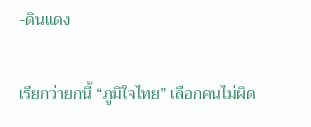-ดินแดง

เรียกว่ายกนี้ “ภูมิใจไทย” เลือกคนไม่ผิด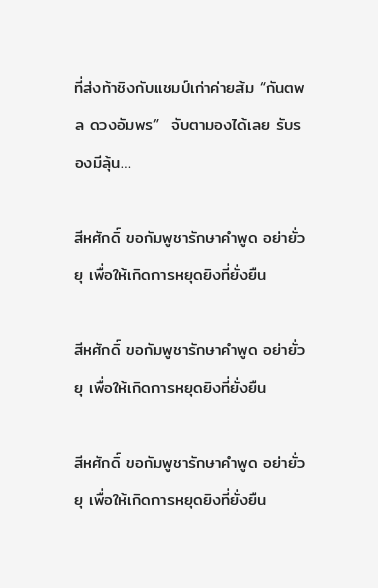ที่ส่งท้าชิงกับแชมป์เก่าค่ายส้ม “กันตพล ดวงอัมพร”  จับตามองได้เลย รับรองมีลุ้น…

สีหศักดิ์ ขอกัมพูชารักษาคำพูด อย่ายั่วยุ เพื่อให้เกิดการหยุดยิงที่ยั่งยืน

สีหศักดิ์ ขอกัมพูชารักษาคำพูด อย่ายั่วยุ เพื่อให้เกิดการหยุดยิงที่ยั่งยืน

สีหศักดิ์ ขอกัมพูชารักษาคำพูด อย่ายั่วยุ เพื่อให้เกิดการหยุดยิงที่ยั่งยืน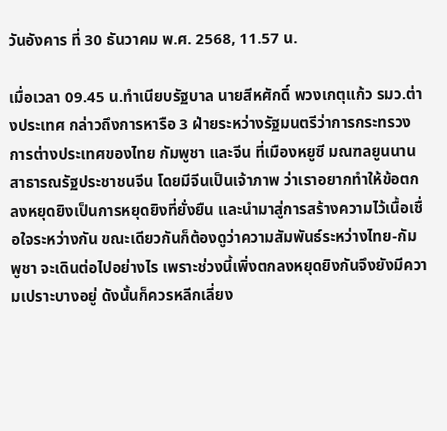วันอังคาร ที่ 30 ธันวาคม พ.ศ. 2568, 11.57 น.

เมื่อเวลา 09.45 น.ทำเนียบรัฐบาล นายสีหศักดิ์ พวงเกตุแก้ว รมว.ต่างประเทศ กล่าวถึงการหารือ 3 ฝ่ายระหว่างรัฐมนตรีว่าการกระทรวงการต่างประเทศของไทย กัมพูชา และจีน ที่เมืองหยูซี มณฑลยูนนาน สาธารณรัฐประชาชนจีน โดยมีจีนเป็นเจ้าภาพ ว่าเราอยากทำให้ข้อตกลงหยุดยิงเป็นการหยุดยิงที่ยั่งยืน และนำมาสู่การสร้างความไว้เนื้อเชื่อใจระหว่างกัน ขณะเดียวกันก็ต้องดูว่าความสัมพันธ์ระหว่างไทย-กัมพูชา จะเดินต่อไปอย่างไร เพราะช่วงนี้เพิ่งตกลงหยุดยิงกันจึงยังมีความเปราะบางอยู่ ดังนั้นก็ควรหลีกเลี่ยง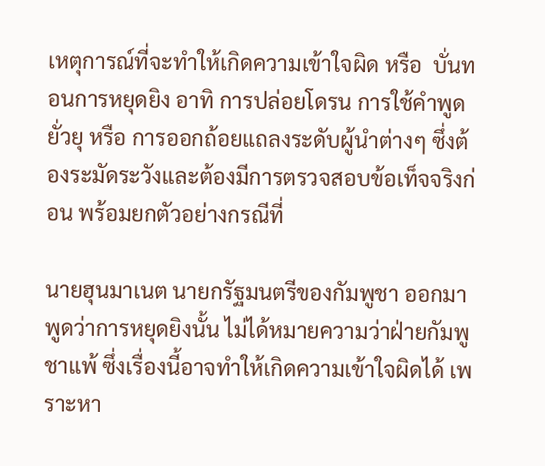เหตุการณ์ที่จะทำให้เกิดความเข้าใจผิด หรือ  บั่นทอนการหยุดยิง อาทิ การปล่อยโดรน การใช้คำพูดยั่วยุ หรือ การออกถ้อยแถลงระดับผู้นำต่างๆ ซึ่งต้องระมัดระวังและต้องมีการตรวจสอบข้อเท็จจริงก่อน พร้อมยกตัวอย่างกรณีที่

นายฮุนมาเนต นายกรัฐมนตรีของกัมพูชา ออกมาพูดว่าการหยุดยิงนั้น ไม่ได้หมายความว่าฝ่ายกัมพูชาแพ้ ซึ่งเรื่องนี้อาจทำให้เกิดความเข้าใจผิดได้ เพราะหา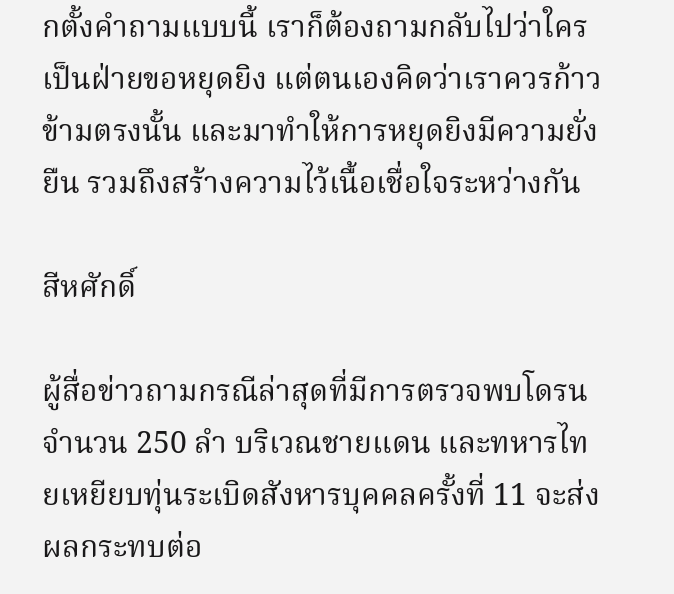กตั้งคำถามแบบนี้ เราก็ต้องถามกลับไปว่าใครเป็นฝ่ายขอหยุดยิง แต่ตนเองคิดว่าเราควรก้าวข้ามตรงนั้น และมาทำให้การหยุดยิงมีความยั่งยืน รวมถึงสร้างความไว้เนื้อเชื่อใจระหว่างกัน

สีหศักดิ์

ผู้สื่อข่าวถามกรณีล่าสุดที่มีการตรวจพบโดรนจำนวน 250 ลำ บริเวณชายแดน และทหารไทยเหยียบทุ่นระเบิดสังหารบุคคลครั้งที่ 11 จะส่งผลกระทบต่อ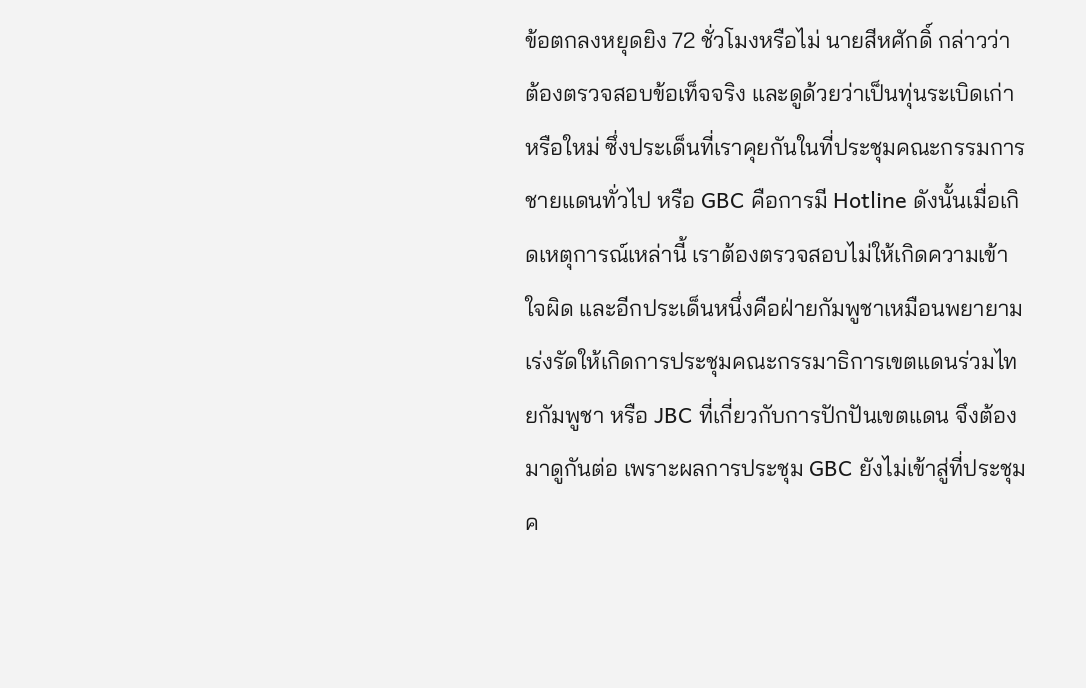ข้อตกลงหยุดยิง 72 ชั่วโมงหรือไม่ นายสีหศักดิ์ กล่าวว่า ต้องตรวจสอบข้อเท็จจริง และดูด้วยว่าเป็นทุ่นระเบิดเก่าหรือใหม่ ซึ่งประเด็นที่เราคุยกันในที่ประชุมคณะกรรมการชายแดนทั่วไป หรือ GBC คือการมี Hotline ดังนั้นเมื่อเกิดเหตุการณ์เหล่านี้ เราต้องตรวจสอบไม่ให้เกิดความเข้าใจผิด และอีกประเด็นหนึ่งคือฝ่ายกัมพูชาเหมือนพยายามเร่งรัดให้เกิดการประชุมคณะกรรมาธิการเขตแดนร่วมไทยกัมพูชา หรือ JBC ที่เกี่ยวกับการปักปันเขตแดน จึงต้องมาดูกันต่อ เพราะผลการประชุม GBC ยังไม่เข้าสู่ที่ประชุมค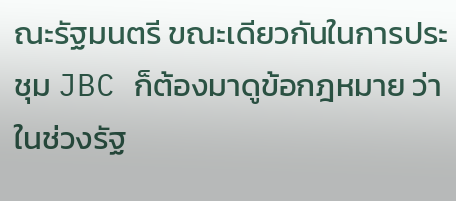ณะรัฐมนตรี ขณะเดียวกันในการประชุม JBC ก็ต้องมาดูข้อกฎหมาย ว่าในช่วงรัฐ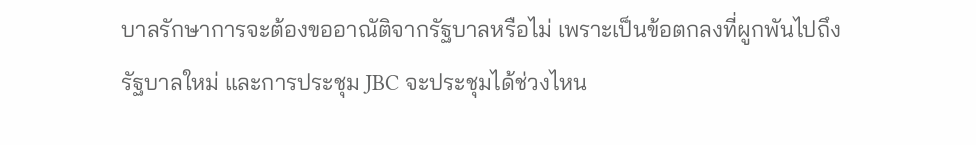บาลรักษาการจะต้องขออาณัติจากรัฐบาลหรือไม่ เพราะเป็นข้อตกลงที่ผูกพันไปถึงรัฐบาลใหม่ และการประชุม JBC จะประชุมได้ช่วงไหน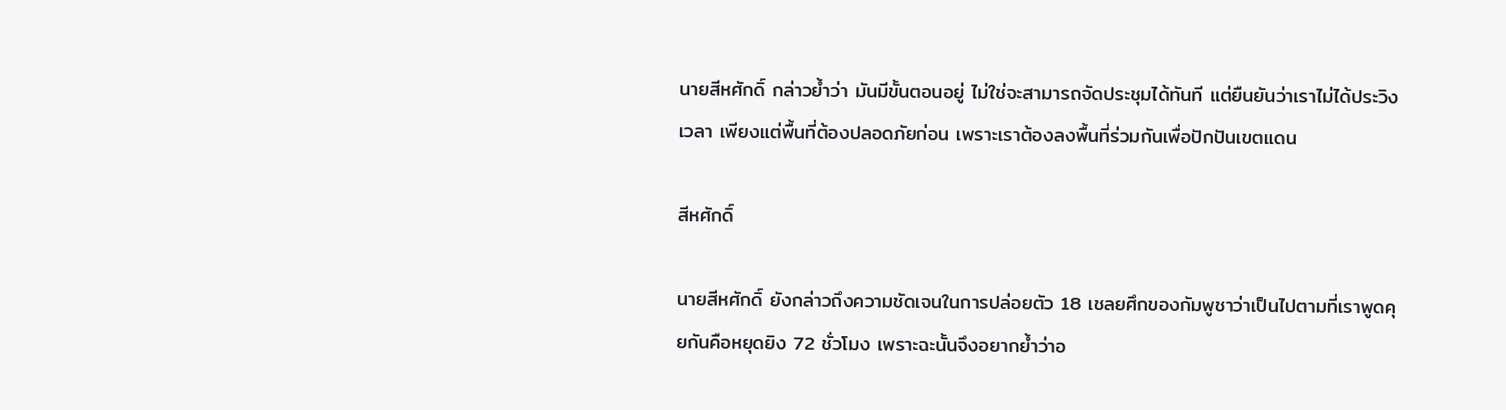นายสีหศักดิ์ กล่าวย้ำว่า มันมีขั้นตอนอยู่ ไม่ใช่จะสามารถจัดประชุมได้ทันที แต่ยืนยันว่าเราไม่ได้ประวิงเวลา เพียงแต่พื้นที่ต้องปลอดภัยก่อน เพราะเราต้องลงพื้นที่ร่วมกันเพื่อปักปันเขตแดน

สีหศักดิ์

นายสีหศักดิ์ ยังกล่าวถึงความชัดเจนในการปล่อยตัว 18 เชลยศึกของกัมพูชาว่าเป็นไปตามที่เราพูดคุยกันคือหยุดยิง 72 ชั่วโมง เพราะฉะนั้นจึงอยากย้ำว่าอ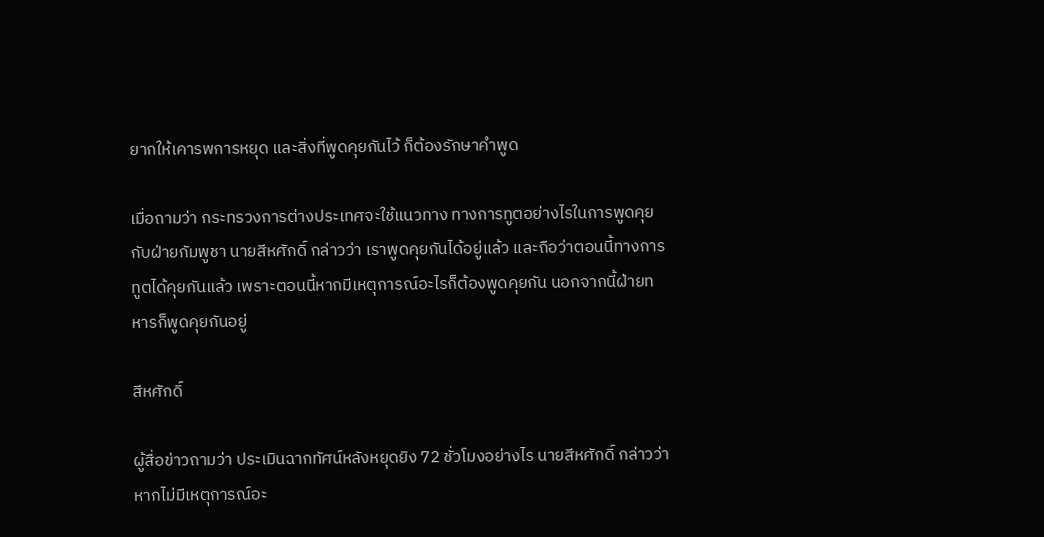ยากให้เคารพการหยุด และสิ่งที่พูดคุยกันไว้ ก็ต้องรักษาคำพูด

เมื่อถามว่า กระทรวงการต่างประเทศจะใช้แนวทาง ทางการทูตอย่างไรในการพูดคุยกับฝ่ายกัมพูชา นายสีหศักดิ์ กล่าวว่า เราพูดคุยกันได้อยู่แล้ว และถือว่าตอนนี้ทางการทูตได้คุยกันแล้ว เพราะตอนนี้หากมีเหตุการณ์อะไรก็ต้องพูดคุยกัน นอกจากนี้ฝ่ายทหารก็พูดคุยกันอยู่

สีหศักดิ์

ผู้สื่อข่าวถามว่า ประเมินฉากทัศน์หลังหยุดยิง 72 ชั่วโมงอย่างไร นายสีหศักดิ์ กล่าวว่า หากไม่มีเหตุการณ์อะ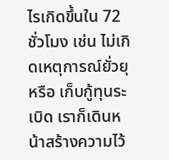ไรเกิดขึ้นใน 72 ชั่วโมง เช่น ไม่เกิดเหตุการณ์ยั่วยุ หรือ เก็บกู้ทุนระเบิด เราก็เดินหน้าสร้างความไว้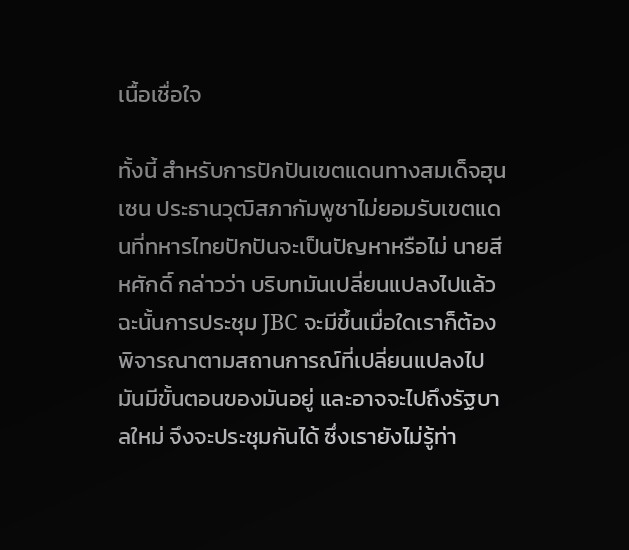เนื้อเชื่อใจ

ทั้งนี้ สำหรับการปักปันเขตแดนทางสมเด็จฮุนเซน ประธานวุฒิสภากัมพูชาไม่ยอมรับเขตแดนที่ทหารไทยปักปันจะเป็นปัญหาหรือไม่ นายสีหศักดิ์ กล่าวว่า บริบทมันเปลี่ยนแปลงไปแล้ว ฉะนั้นการประชุม JBC จะมีขึ้นเมื่อใดเราก็ต้องพิจารณาตามสถานการณ์ที่เปลี่ยนแปลงไป มันมีขั้นตอนของมันอยู่ และอาจจะไปถึงรัฐบาลใหม่ จึงจะประชุมกันได้ ซึ่งเรายังไม่รู้ท่า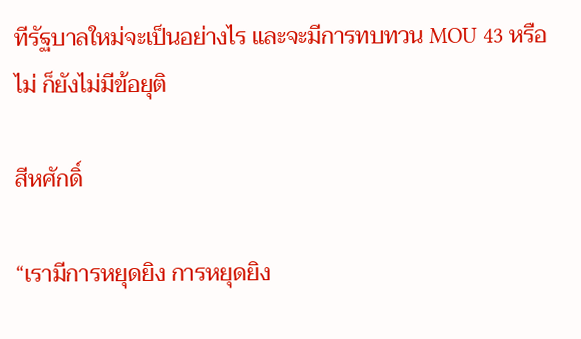ทีรัฐบาลใหม่จะเป็นอย่างไร และจะมีการทบทวน MOU 43 หรือไม่ ก็ยังไม่มีข้อยุติ

สีหศักดิ์

“เรามีการหยุดยิง การหยุดยิง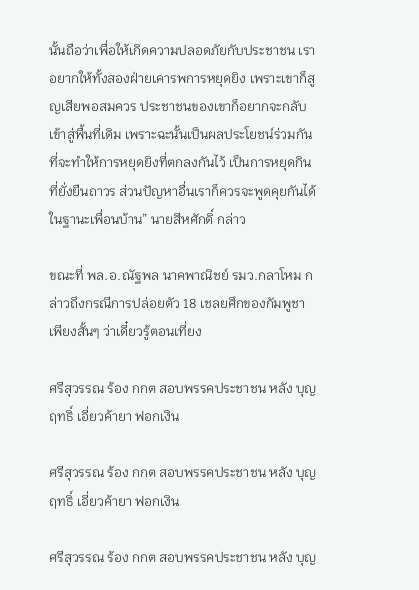นั้นถือว่าเพื่อให้เกิดความปลอดภัยกับประชาชน เราอยากให้ทั้งสองฝ่ายเคารพการหยุดยิง เพราะเขาก็สูญเสียพอสมควร ประชาชนของเขาก็อยากจะกลับเข้าสู่พื้นที่เดิม เพราะฉะนั้นเป็นผลประโยชน์ร่วมกัน ที่จะทำให้การหยุดยิงที่ตกลงกันไว้ เป็นการหยุดกินที่ยั่งยืนถาวร ส่วนปัญหาอื่นเราก็ควรจะพูดคุยกันได้ในฐานะเพื่อนบ้าน” นายสีหศักดิ์ กล่าว

ขณะที่ พล.อ.ณัฐพล นาคพาณิชย์ รมว.กลาโหม กล่าวถึงกรณีการปล่อยตัว 18 เชลยศึกของกัมพูชา เพียงสั้นๆ ว่าเดี๋ยวรู้ตอนเที่ยง

ศรีสุวรรณ ร้อง กกต สอบพรรคประชาชน หลัง บุญฤทธิ์ เอี่ยวค้ายา ฟอกเงิน

ศรีสุวรรณ ร้อง กกต สอบพรรคประชาชน หลัง บุญฤทธิ์ เอี่ยวค้ายา ฟอกเงิน

ศรีสุวรรณ ร้อง กกต สอบพรรคประชาชน หลัง บุญ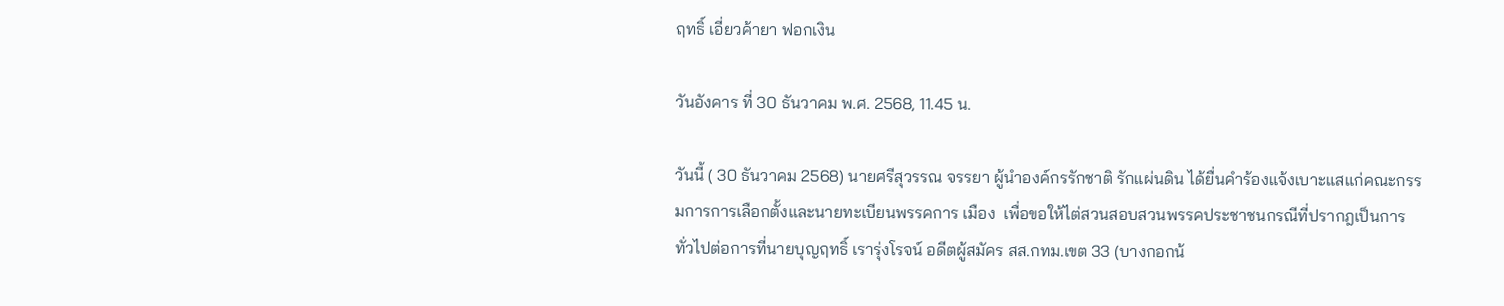ฤทธิ์ เอี่ยวค้ายา ฟอกเงิน

วันอังคาร ที่ 30 ธันวาคม พ.ศ. 2568, 11.45 น.

วันนี้ ( 30 ธันวาคม 2568) นายศรีสุวรรณ จรรยา ผู้นำองค์กรรักชาติ รักแผ่นดิน ได้ยื่นคำร้องแจ้งเบาะแสแก่คณะกรรมการการเลือกตั้งและนายทะเบียนพรรคการ เมือง  เพื่อขอให้ไต่สวนสอบสวนพรรคประชาชนกรณีที่ปรากฎเป็นการทั่วไปต่อการที่นายบุญฤทธิ์ เรารุ่งโรจน์ อดีตผู้สมัคร สส.กทม.เขต 33 (บางกอกน้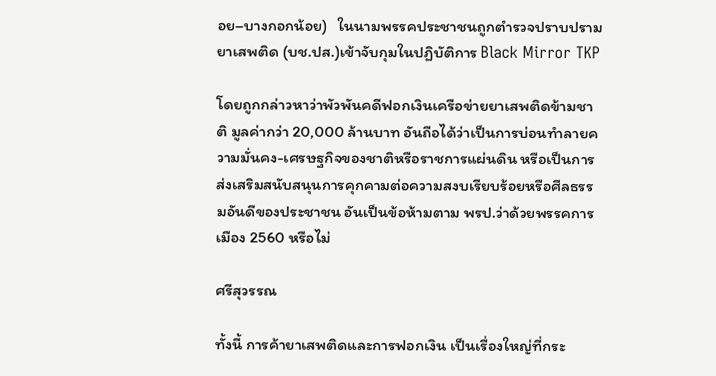อย–บางกอกน้อย)   ในนามพรรคประชาชนถูกตำรวจปราบปรามยาเสพติด (บช.ปส.)เข้าจับกุมในปฏิบัติการ Black Mirror TKP

โดยถูกกล่าวหาว่าพัวพันคดีฟอกเงินเครือข่ายยาเสพติดข้ามชาติ มูลค่ากว่า 20,000 ล้านบาท อันถือได้ว่าเป็นการบ่อนทำลายความมั่นคง-เศรษฐกิจของชาติหรือราชการแผ่นดิน หรือเป็นการส่งเสริมสนับสนุนการคุกคามต่อความสงบเรียบร้อยหรือศีลธรรมอันดีของประชาชน อันเป็นข้อห้ามตาม พรป.ว่าด้วยพรรคการเมือง 2560 หรือไม่

ศรีสุวรรณ

ทั้งนี้ การค้ายาเสพติดและการฟอกเงิน เป็นเรื่องใหญ่ที่กระ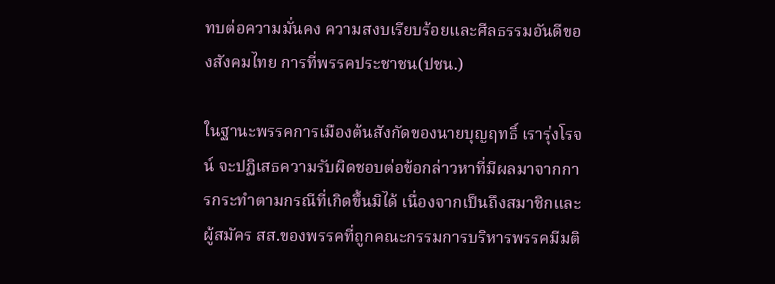ทบต่อความมั่นคง ความสงบเรียบร้อยและศีลธรรมอันดีของสังคมไทย การที่พรรคประชาชน(ปชน.)

ในฐานะพรรคการเมืองต้นสังกัดของนายบุญฤทธิ์ เรารุ่งโรจน์ จะปฏิเสธความรับผิดชอบต่อข้อกล่าวหาที่มีผลมาจากการกระทำตามกรณีที่เกิดขึ้นมิได้ เนื่องจากเป็นถึงสมาชิกและผู้สมัคร สส.ของพรรคที่ถูกคณะกรรมการบริหารพรรคมีมติ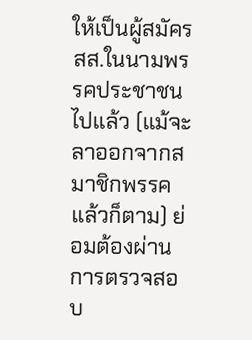ให้เป็นผู้สมัคร สส.ในนามพรรคประชาชนไปแล้ว (แม้จะลาออกจากสมาชิกพรรคแล้วก็ตาม) ย่อมต้องผ่านการตรวจสอบ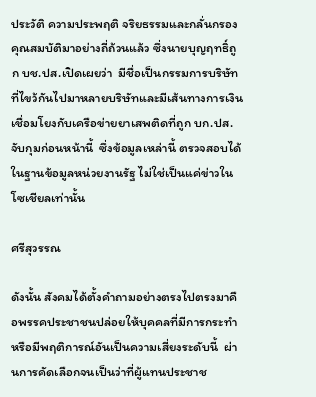ประวัติ ความประพฤติ จริยธรรมและกลั่นกรองคุณสมบัติมาอย่างถี่ถ้วนแล้ว ซึ่งนายบุญฤทธิ์ถูก บช.ปส.เปิดเผยว่า  มีชื่อเป็นกรรมการบริษัทที่ไขว้กันไปมาหลายบริษัทและมีเส้นทางการเงินเชื่อมโยงกับเครือข่ายยาเสพติดที่ถูก บก.ปส.จับกุมก่อนหน้านี้  ซึ่งข้อมูลเหล่านี้ ตรวจสอบได้ในฐานข้อมูลหน่วยงานรัฐ ไม่ใช่เป็นแค่ข่าวในโซเชียลเท่านั้น

ศรีสุวรรณ

ดังนั้น สังคมได้ตั้งคำถามอย่างตรงไปตรงมาคือพรรคประชาชนปล่อยให้บุคคลที่มีการกระทำหรือมีพฤติการณ์อันเป็นความเสี่ยงระดับนี้  ผ่านการคัดเลือกจนเป็นว่าที่ผู้แทนประชาช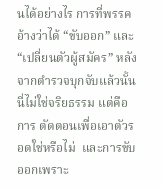นได้อย่างไร การที่พรรคอ้างว่าได้ “ขับออก” และ “เปลี่ยนตัวผู้สมัคร” หลังจากตำรวจบุกจับแล้วนั้น นี่ไม่ใช่จริยธรรม แต่คือการ ตัดตอนเพื่อเอาตัวรอดใช่หรือไม่  และการขับออกเพราะ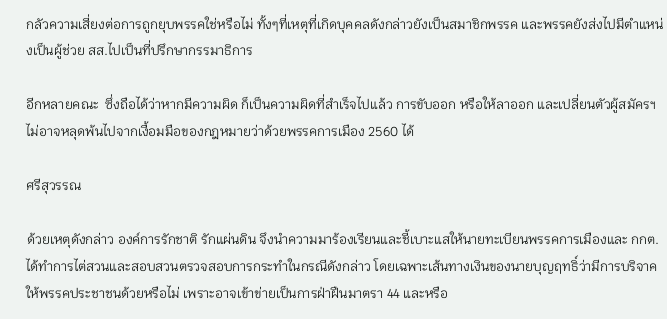กลัวความเสี่ยงต่อการถูกยุบพรรคใช่หรือไม่ ทั้งๆที่เหตุที่เกิดบุคคลดังกล่าวยังเป็นสมาชิกพรรค และพรรคยังส่งไปมีตำแหน่งเป็นผู้ช่วย สส.ไปเป็นที่ปรึกษากรรมาธิการ

อีกหลายคณะ  ซึ่งถือได้ว่าหากมีความผิด ก็เป็นความผิดที่สำเร็จไปแล้ว การขับออก หรือให้ลาออก และเปลี่ยนตัวผู้สมัครฯ ไม่อาจหลุดพ้นไปจากเงื้อมมือของกฎหมายว่าด้วยพรรคการเมือง 2560 ได้

ศรีสุวรรณ

ด้วยเหตุดังกล่าว องค์การรักชาติ รักแผ่นดิน จึงนำความมาร้องเรียนและชี้เบาะแสให้นายทะเบียนพรรคการเมืองและ กกต.ได้ทำการไต่สวนและสอบสวนตรวจสอบการกระทำในกรณีดังกล่าว โดยเฉพาะเส้นทางเงินของนายบุญฤทธิ์ว่ามีการบริจาคให้พรรคประชาชนด้วยหรือไม่ เพราะอาจเข้าข่ายเป็นการฝ่าฝืนมาตรา 44 และหรือ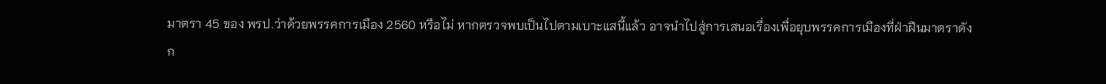มาตรา 45 ของ พรป.ว่าด้วยพรรคการเมือง 2560 หรือไม่ หากตรวจพบเป็นไปตามเบาะแสนี้แล้ว อาจนำไปสู่การเสนอเรื่องเพื่อยุบพรรคการเมืองที่ฝ่าฝืนมาตราดังก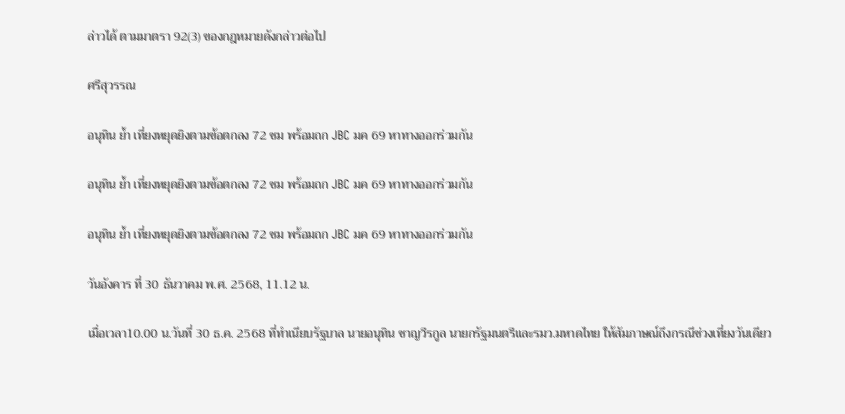ล่าวได้ ตามมาตรา 92(3) ของกฎหมายดังกล่าวต่อไป

ศรีสุวรรณ

อนุทิน ย้ำ เที่ยงหยุดยิงตามข้อตกลง 72 ชม พร้อมถก JBC มค 69 หาทางออกร่วมกัน

อนุทิน ย้ำ เที่ยงหยุดยิงตามข้อตกลง 72 ชม พร้อมถก JBC มค 69 หาทางออกร่วมกัน

อนุทิน ย้ำ เที่ยงหยุดยิงตามข้อตกลง 72 ชม พร้อมถก JBC มค 69 หาทางออกร่วมกัน

วันอังคาร ที่ 30 ธันวาคม พ.ศ. 2568, 11.12 น.

เมื่อเวลา10.00 น.วันที่ 30 ธ.ค. 2568 ที่ทำเนียบรัฐบาล นายอนุทิน ชาญวีรกูล นายกรัฐมนตรีและรมว.มหาดไทย ให้สัมภาษณ์ถึงกรณีช่วงเที่ยงวันเดียว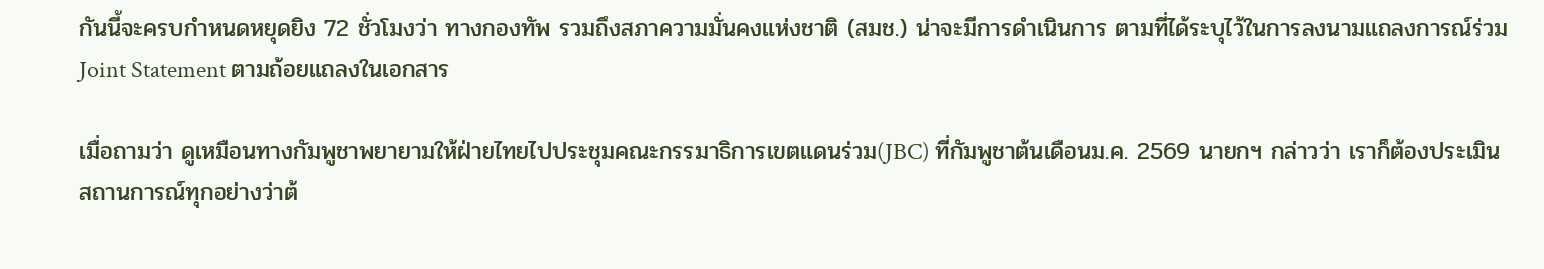กันนี้จะครบกำหนดหยุดยิง 72 ชั่วโมงว่า ทางกองทัพ รวมถึงสภาความมั่นคงแห่งชาติ (สมช.) น่าจะมีการดำเนินการ ตามที่ได้ระบุไว้ในการลงนามแถลงการณ์ร่วม Joint Statement ตามถ้อยแถลงในเอกสาร

เมื่อถามว่า ดูเหมือนทางกัมพูชาพยายามให้ฝ่ายไทยไปประชุมคณะกรรมาธิการเขตแดนร่วม(JBC) ที่กัมพูชาต้นเดือนม.ค. 2569 นายกฯ กล่าวว่า เราก็ต้องประเมินสถานการณ์ทุกอย่างว่าต้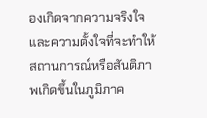องเกิดจากความจริงใจ และความตั้งใจที่จะทำให้สถานการณ์หรือสันติภาพเกิดขึ้นในภูมิภาค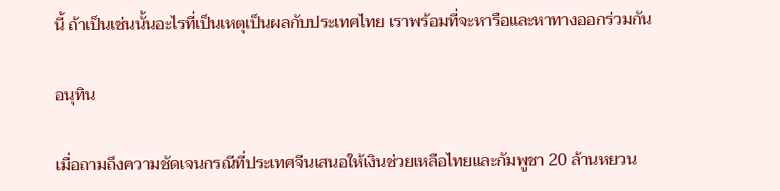นี้ ถ้าเป็นเช่นนั้นอะไรที่เป็นเหตุเป็นผลกับประเทศไทย เราพร้อมที่จะหารือและหาทางออกร่วมกัน

อนุทิน

เมื่อถามถึงความชัดเจนกรณีที่ประเทศจีนเสนอให้เงินช่วยเหลือไทยและกัมพูชา 20 ล้านหยวน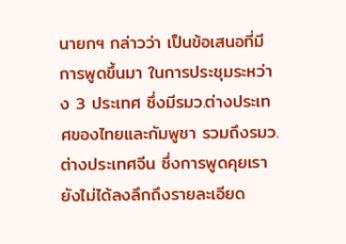นายกฯ กล่าวว่า เป็นข้อเสนอที่มีการพูดขึ้นมา ในการประชุมระหว่าง 3 ประเทศ ซึ่งมีรมว.ต่างประเทศของไทยและกัมพูชา รวมถึงรมว.ต่างประเทศจีน ซึ่งการพูดคุยเรายังไม่ได้ลงลึกถึงรายละเอียด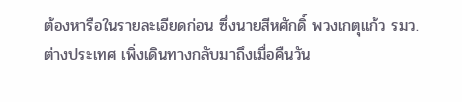ต้องหารือในรายละเอียดก่อน ซึ่งนายสีหศักดิ์ พวงเกตุแก้ว รมว.ต่างประเทศ เพิ่งเดินทางกลับมาถึงเมื่อคืนวัน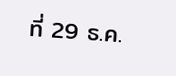ที่ 29 ธ.ค.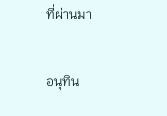ที่ผ่านมา

อนุทิน